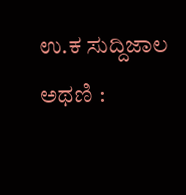ಉ.ಕ ಸುದ್ದಿಜಾಲ ಅಥಣಿ :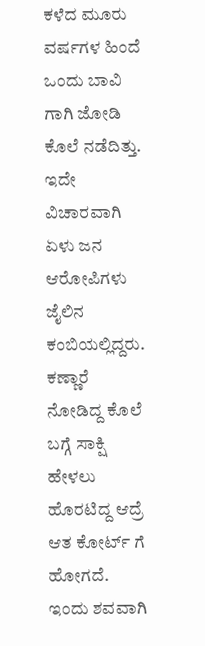ಕಳೆದ ಮೂರು ವರ್ಷಗಳ ಹಿಂದೆ ಒಂದು ಬಾವಿ ಗಾಗಿ ಜೋಡಿ ಕೊಲೆ ನಡೆದಿತ್ತು. ಇದೇ ವಿಚಾರವಾಗಿ ಏಳು ಜನ ಆರೋಪಿಗಳು ಜೈಲಿನ ಕಂಬಿಯಲ್ಲಿದ್ದರು. ಕಣ್ಣಾರೆ ನೋಡಿದ್ದ ಕೊಲೆ ಬಗ್ಗೆ ಸಾಕ್ಷಿ ಹೇಳಲು ಹೊರಟಿದ್ದ ಆದ್ರೆ ಆತ ಕೋರ್ಟ್ ಗೆ ಹೋಗದೆ. ಇಂದು ಶವವಾಗಿ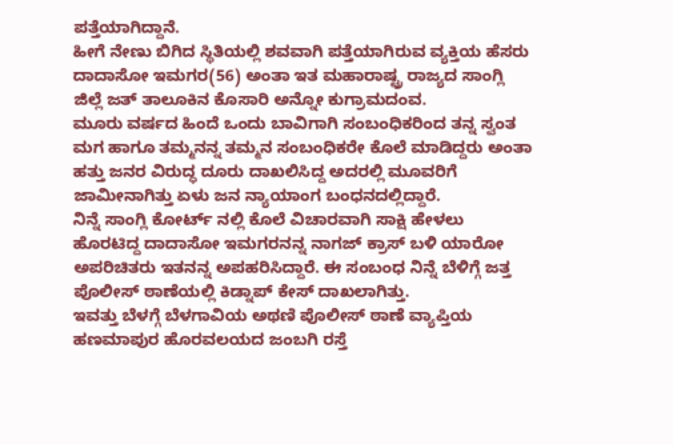ಪತ್ತೆಯಾಗಿದ್ದಾನೆ.
ಹೀಗೆ ನೇಣು ಬಿಗಿದ ಸ್ಥಿತಿಯಲ್ಲಿ ಶವವಾಗಿ ಪತ್ತೆಯಾಗಿರುವ ವ್ಯಕ್ತಿಯ ಹೆಸರು ದಾದಾಸೋ ಇಮಗರ(56) ಅಂತಾ ಇತ ಮಹಾರಾಷ್ಟ್ರ ರಾಜ್ಯದ ಸಾಂಗ್ಲಿ ಜಿಲ್ಲೆ ಜತ್ ತಾಲೂಕಿನ ಕೊಸಾರಿ ಅನ್ನೋ ಕುಗ್ರಾಮದಂವ.
ಮೂರು ವರ್ಷದ ಹಿಂದೆ ಒಂದು ಬಾವಿಗಾಗಿ ಸಂಬಂಧಿಕರಿಂದ ತನ್ನ ಸ್ವಂತ ಮಗ ಹಾಗೂ ತಮ್ಮನನ್ನ ತಮ್ಮನ ಸಂಬಂಧಿಕರೇ ಕೊಲೆ ಮಾಡಿದ್ದರು ಅಂತಾ ಹತ್ತು ಜನರ ವಿರುದ್ಧ ದೂರು ದಾಖಲಿಸಿದ್ದ ಅದರಲ್ಲಿ ಮೂವರಿಗೆ ಜಾಮೀನಾಗಿತ್ತು ಏಳು ಜನ ನ್ಯಾಯಾಂಗ ಬಂಧನದಲ್ಲಿದ್ದಾರೆ.
ನಿನ್ನೆ ಸಾಂಗ್ಲಿ ಕೋರ್ಟ್ ನಲ್ಲಿ ಕೊಲೆ ವಿಚಾರವಾಗಿ ಸಾಕ್ಷಿ ಹೇಳಲು ಹೊರಟಿದ್ದ ದಾದಾಸೋ ಇಮಗರನನ್ನ ನಾಗಜ್ ಕ್ರಾಸ್ ಬಳಿ ಯಾರೋ ಅಪರಿಚಿತರು ಇತನನ್ನ ಅಪಹರಿಸಿದ್ದಾರೆ. ಈ ಸಂಬಂಧ ನಿನ್ನೆ ಬೆಳಿಗ್ಗೆ ಜತ್ತ ಪೊಲೀಸ್ ಠಾಣೆಯಲ್ಲಿ ಕಿಡ್ನಾಪ್ ಕೇಸ್ ದಾಖಲಾಗಿತ್ತು.
ಇವತ್ತು ಬೆಳಗ್ಗೆ ಬೆಳಗಾವಿಯ ಅಥಣಿ ಪೊಲೀಸ್ ಠಾಣೆ ವ್ಯಾಪ್ತಿಯ ಹಣಮಾಪುರ ಹೊರವಲಯದ ಜಂಬಗಿ ರಸ್ತೆ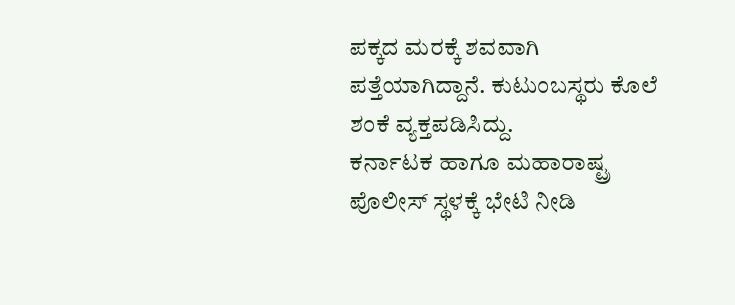ಪಕ್ಕದ ಮರಕ್ಕೆ ಶವವಾಗಿ ಪತ್ತೆಯಾಗಿದ್ದಾನೆ. ಕುಟುಂಬಸ್ಥರು ಕೊಲೆ ಶಂಕೆ ವ್ಯಕ್ತಪಡಿಸಿದ್ದು.
ಕರ್ನಾಟಕ ಹಾಗೂ ಮಹಾರಾಷ್ಟ್ರ ಪೊಲೀಸ್ ಸ್ಥಳಕ್ಕೆ ಭೇಟಿ ನೀಡಿ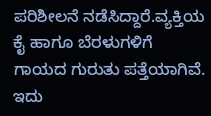ಪರಿಶೀಲನೆ ನಡೆಸಿದ್ದಾರೆ.ವ್ಯಕ್ತಿಯ ಕೈ ಹಾಗೂ ಬೆರಳುಗಳಿಗೆ ಗಾಯದ ಗುರುತು ಪತ್ತೆಯಾಗಿವೆ. ಇದು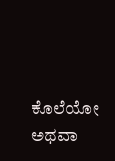ಕೊಲೆಯೋ ಅಥವಾ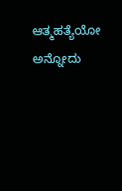ಆತ್ಮಹತ್ಯೆಯೋ ಅನ್ನೋದು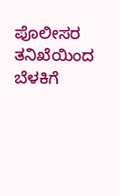ಪೊಲೀಸರ ತನಿಖೆಯಿಂದ ಬೆಳಕಿಗೆ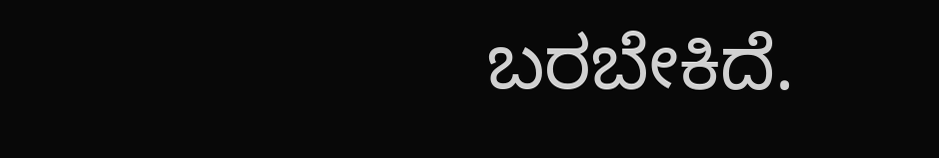ಬರಬೇಕಿದೆ.